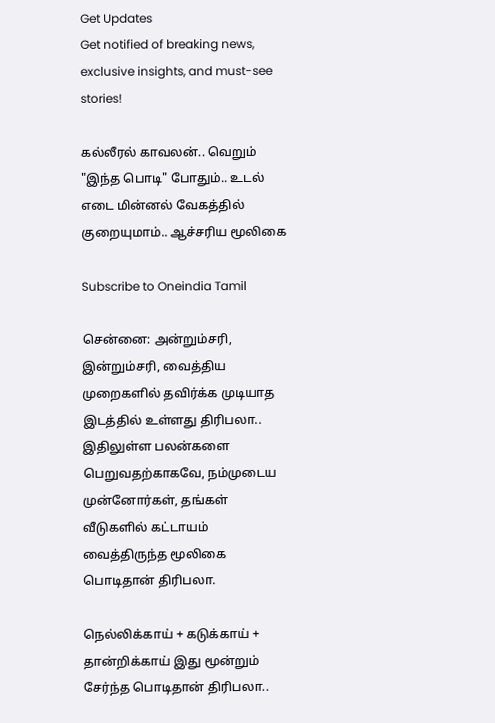Get Updates
Get notified of breaking news, exclusive insights, and must-see stories!

கல்லீரல் காவலன்.. வெறும் "இந்த பொடி" போதும்.. உடல் எடை மின்னல் வேகத்தில் குறையுமாம்.. ஆச்சரிய மூலிகை

Subscribe to Oneindia Tamil

சென்னை: அன்றும்சரி, இன்றும்சரி, வைத்திய முறைகளில் தவிர்க்க முடியாத இடத்தில் உள்ளது திரிபலா.. இதிலுள்ள பலன்களை பெறுவதற்காகவே, நம்முடைய முன்னோர்கள், தங்கள் வீடுகளில் கட்டாயம் வைத்திருந்த மூலிகை பொடிதான் திரிபலா.

நெல்லிக்காய் + கடுக்காய் + தான்றிக்காய் இது மூன்றும் சேர்ந்த பொடிதான் திரிபலா..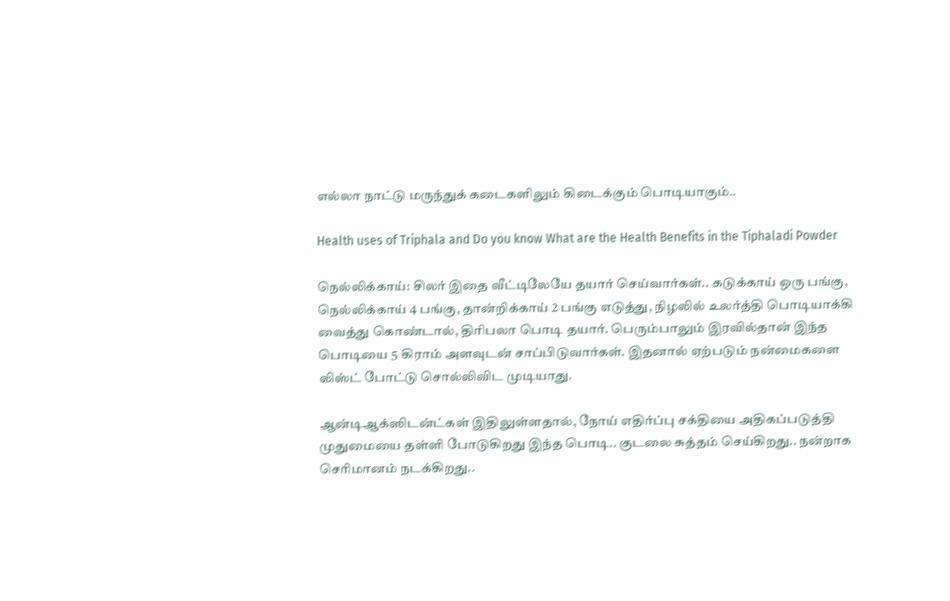எல்லா நாட்டு மருந்துக் கடைகளிலும் கிடைக்கும் பொடியாகும்..

Health uses of Triphala and Do you know What are the Health Benefits in the Tiphaladi Powder

நெல்லிக்காய்: சிலர் இதை வீட்டிலேயே தயார் செய்வார்கள்.. கடுக்காய் ஒரு பங்கு, நெல்லிக்காய் 4 பங்கு, தான்றிக்காய் 2 பங்கு எடுத்து, நிழலில் உலர்த்தி பொடியாக்கி வைத்து கொண்டால், திரிபலா பொடி தயார். பெரும்பாலும் இரவில்தான் இந்த பொடியை 5 கிராம் அளவுடன் சாப்பிடுவார்கள். இதனால் ஏற்படும் நன்மைகளை லிஸ்ட் போட்டு சொல்லிவிட முடியாது.

ஆன்டிஆக்ஸிடன்ட்கள் இதிலுள்ளதால், நோய் எதிர்ப்பு சக்தியை அதிகப்படுத்தி முதுமையை தள்ளி போடுகிறது இந்த பொடி.. குடலை சுத்தம் செய்கிறது.. நன்றாக செரிமானம் நடக்கிறது..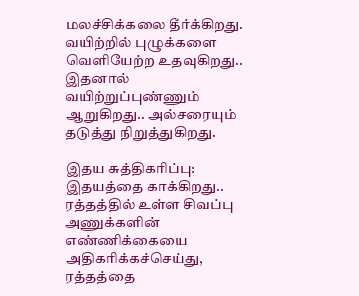மலச்சிக்கலை தீர்க்கிறது. வயிற்றில் புழுக்களை வெளியேற்ற உதவுகிறது.. இதனால் வயிற்றுப்புண்ணும் ஆறுகிறது.. அல்சரையும் தடுத்து நிறுத்துகிறது.

இதய சுத்திகரிப்பு: இதயத்தை காக்கிறது.. ரத்தத்தில் உள்ள சிவப்பு அணுக்களின் எண்ணிக்கையை அதிகரிக்கச்செய்து, ரத்தத்தை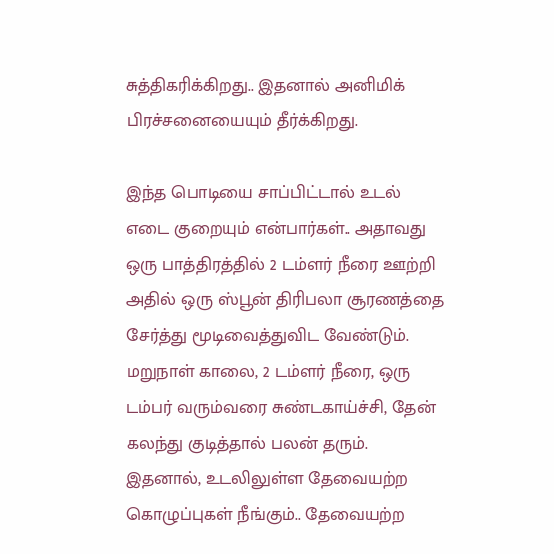சுத்திகரிக்கிறது.. இதனால் அனிமிக் பிரச்சனையையும் தீர்க்கிறது.

இந்த பொடியை சாப்பிட்டால் உடல் எடை குறையும் என்பார்கள்.. அதாவது ஒரு பாத்திரத்தில் 2 டம்ளர் நீரை ஊற்றி அதில் ஒரு ஸ்பூன் திரிபலா சூரணத்தை சேர்த்து மூடிவைத்துவிட வேண்டும். மறுநாள் காலை, 2 டம்ளர் நீரை, ஒரு டம்பர் வரும்வரை சுண்டகாய்ச்சி, தேன் கலந்து குடித்தால் பலன் தரும். இதனால், உடலிலுள்ள தேவையற்ற கொழுப்புகள் நீங்கும்.. தேவையற்ற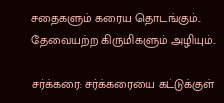சதைகளும் கரைய தொடங்கும்.. தேவையற்ற கிருமிகளும் அழியும்..

சர்க்கரை: சர்க்கரையை கட்டுக்குள்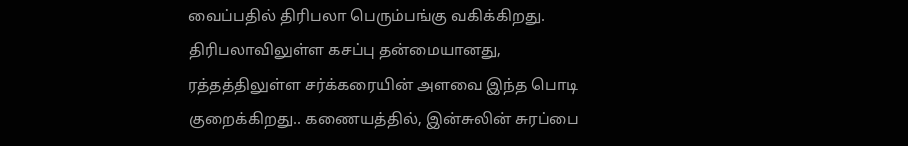வைப்பதில் திரிபலா பெரும்பங்கு வகிக்கிறது. திரிபலாவிலுள்ள கசப்பு தன்மையானது, ரத்தத்திலுள்ள சர்க்கரையின் அளவை இந்த பொடி குறைக்கிறது.. கணையத்தில், இன்சுலின் சுரப்பை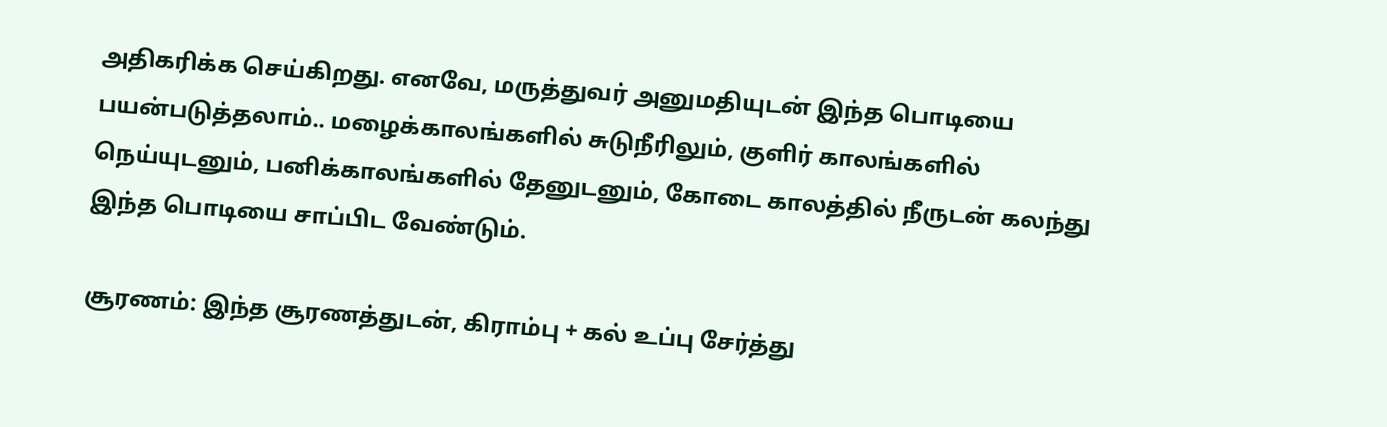அதிகரிக்க செய்கிறது. எனவே, மருத்துவர் அனுமதியுடன் இந்த பொடியை பயன்படுத்தலாம்.. மழைக்காலங்களில் சுடுநீரிலும், குளிர் காலங்களில் நெய்யுடனும், பனிக்காலங்களில் தேனுடனும், கோடை காலத்தில் நீருடன் கலந்து இந்த பொடியை சாப்பிட வேண்டும்.

சூரணம்: இந்த சூரணத்துடன், கிராம்பு + கல் உப்பு சேர்த்து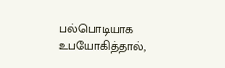பல்பொடியாக உபயோகித்தால்,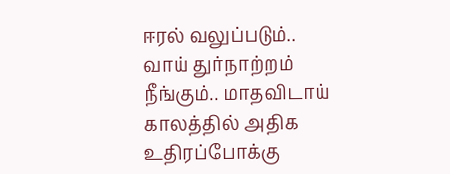ஈரல் வலுப்படும்.. வாய் துர்நாற்றம் நீங்கும்.. மாதவிடாய் காலத்தில் அதிக உதிரப்போக்கு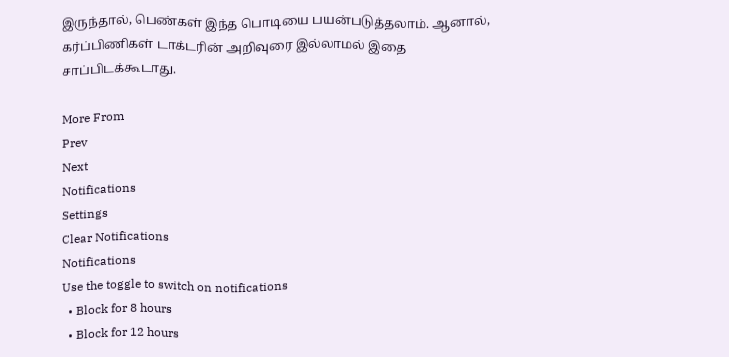இருந்தால், பெண்கள் இந்த பொடியை பயன்படுத்தலாம். ஆனால், கர்ப்பிணிகள் டாக்டரின் அறிவுரை இல்லாமல் இதை சாப்பிடக்கூடாது.

More From
Prev
Next
Notifications
Settings
Clear Notifications
Notifications
Use the toggle to switch on notifications
  • Block for 8 hours
  • Block for 12 hours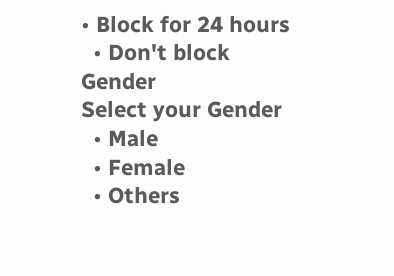• Block for 24 hours
  • Don't block
Gender
Select your Gender
  • Male
  • Female
  • Others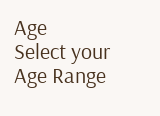Age
Select your Age Range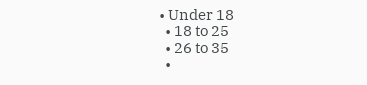• Under 18
  • 18 to 25
  • 26 to 35
  •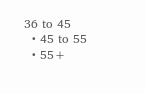36 to 45
  • 45 to 55
  • 55+